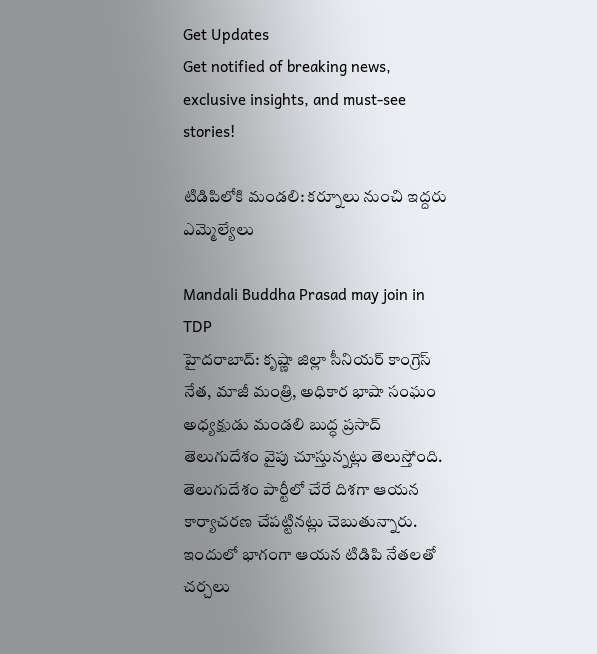Get Updates
Get notified of breaking news, exclusive insights, and must-see stories!

టిడిపిలోకి మండలి: కర్నూలు నుంచి ఇద్దరు ఎమ్మెల్యేలు

Mandali Buddha Prasad may join in TDP
హైదరాబాద్: కృష్ణా జిల్లా సీనియర్ కాంగ్రెస్ నేత, మాజీ మంత్రి, అధికార భాషా సంఘం అధ్యక్షుడు మండలి బుద్ధ ప్రసాద్ తెలుగుదేశం వైపు చూస్తున్నట్లు తెలుస్తోంది. తెలుగుదేశం పార్టీలో చేరే దిశగా ఆయన కార్యాచరణ చేపట్టినట్లు చెబుతున్నారు. ఇందులో భాగంగా ఆయన టిడిపి నేతలతో చర్చలు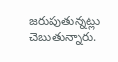జరుపుతున్నట్లు చెబుతున్నారు.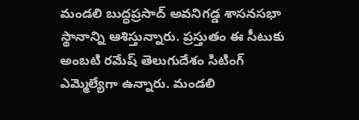మండలి బుద్ధప్రసాద్ అవనిగడ్డ శాసనసభా స్థానాన్ని ఆశిస్తున్నారు. ప్రస్తుతం ఈ సీటుకు అంబటి రమేష్ తెలుగుదేశం సిటింగ్ ఎమ్మెల్యేగా ఉన్నారు. మండలి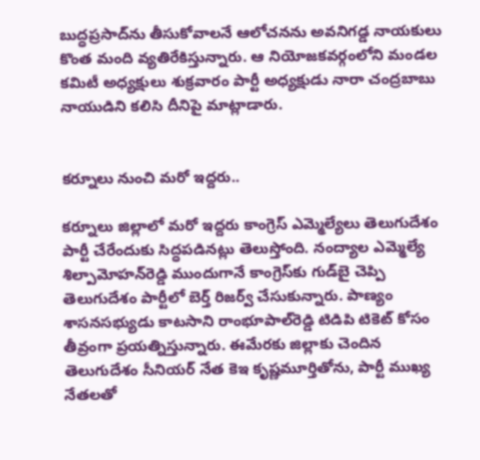బుద్ధప్రసాద్‌ను తీసుకోవాలనే ఆలోచనను అవనిగడ్డ నాయకులు కొంత మంది వ్యతిరేకిస్తున్నారు. ఆ నియోజకవర్గంలోని మండల కమిటీ అధ్యక్షులు శుక్రవారం పార్టీ అధ్యక్షుడు నారా చంద్రబాబు నాయుడిని కలిసి దీనిపై మాట్లాడారు.


కర్నూలు నుంచి మరో ఇద్దరు..

కర్నూలు జిల్లాలో మరో ఇద్దరు కాంగ్రెస్ ఎమ్మెల్యేలు తెలుగుదేశం పార్టీ చేరేందుకు సిద్ధపడినట్లు తెలుస్తోంది. నంద్యాల ఎమ్మెల్యే శిల్పామోహన్‌రెడ్డి ముందుగానే కాంగ్రెస్‌కు గుడ్‌బై చెప్పి తెలుగుదేశం పార్టీలో బెర్త్ రిజర్వ్ చేసుకున్నారు. పాణ్యం శాసనసభ్యుడు కాటసాని రాంభూపాల్‌రెడ్డి టిడిపి టికెట్ కోసం తీవ్రంగా ప్రయత్నిస్తున్నారు. ఈమేరకు జిల్లాకు చెందిన తెలుగుదేశం సీనియర్ నేత కెఇ కృష్ణమూర్తితోను, పార్టీ ముఖ్య నేతలతో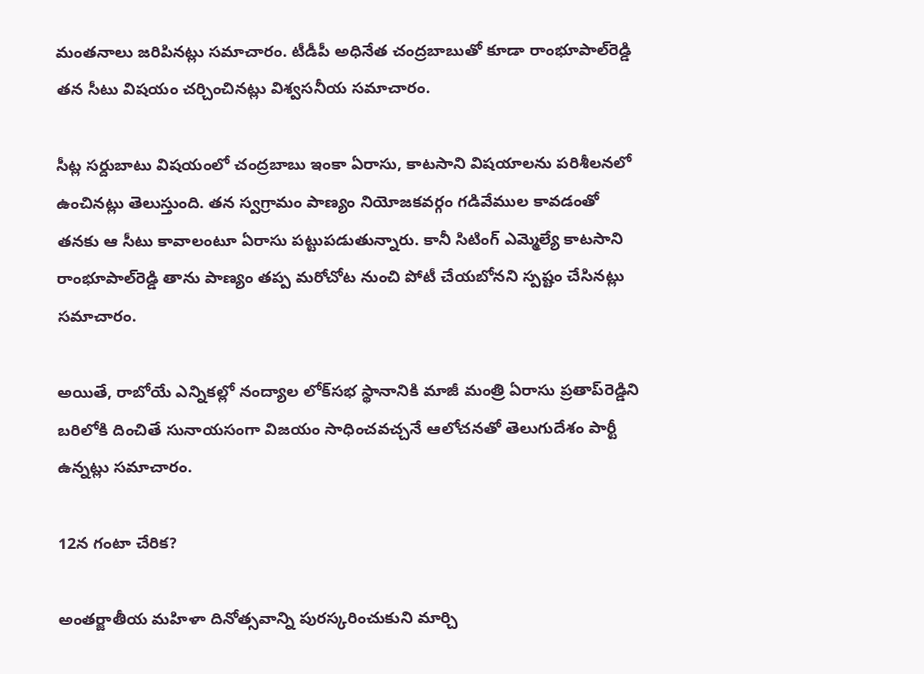మంతనాలు జరిపినట్లు సమాచారం. టీడీపీ అధినేత చంద్రబాబుతో కూడా రాంభూపాల్‌రెడ్డి తన సీటు విషయం చర్చించినట్లు విశ్వసనీయ సమాచారం.

సీట్ల సర్దుబాటు విషయంలో చంద్రబాబు ఇంకా ఏరాసు, కాటసాని విషయాలను పరిశీలనలో ఉంచినట్లు తెలుస్తుంది. తన స్వగ్రామం పాణ్యం నియోజకవర్గం గడివేముల కావడంతో తనకు ఆ సీటు కావాలంటూ ఏరాసు పట్టుపడుతున్నారు. కానీ సిటింగ్ ఎమ్మెల్యే కాటసాని రాంభూపాల్‌రెడ్డి తాను పాణ్యం తప్ప మరోచోట నుంచి పోటీ చేయబోనని స్పష్టం చేసినట్లు సమాచారం.

అయితే, రాబోయే ఎన్నికల్లో నంద్యాల లోక్‌సభ స్థానానికి మాజీ మంత్రి ఏరాసు ప్రతాప్‌రెడ్డిని బరిలోకి దించితే సునాయసంగా విజయం సాధించవచ్చనే ఆలోచనతో తెలుగుదేశం పార్టీ ఉన్నట్లు సమాచారం.

12న గంటా చేరిక?

అంతర్జాతీయ మహిళా దినోత్సవాన్ని పురస్కరించుకుని మార్చి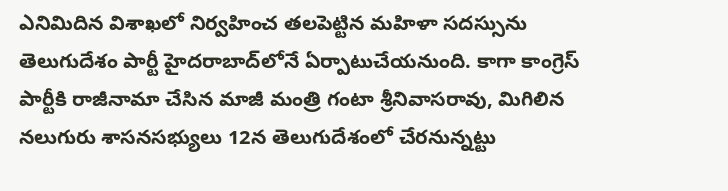ఎనిమిదిన విశాఖలో నిర్వహించ తలపెట్టిన మహిళా సదస్సును తెలుగుదేశం పార్టీ హైదరాబాద్‌లోనే ఏర్పాటుచేయనుంది. కాగా కాంగ్రెస్ పార్టీకి రాజీనామా చేసిన మాజీ మంత్రి గంటా శ్రీనివాసరావు, మిగిలిన నలుగురు శాసనసభ్యులు 12న తెలుగుదేశంలో చేరనున్నట్టు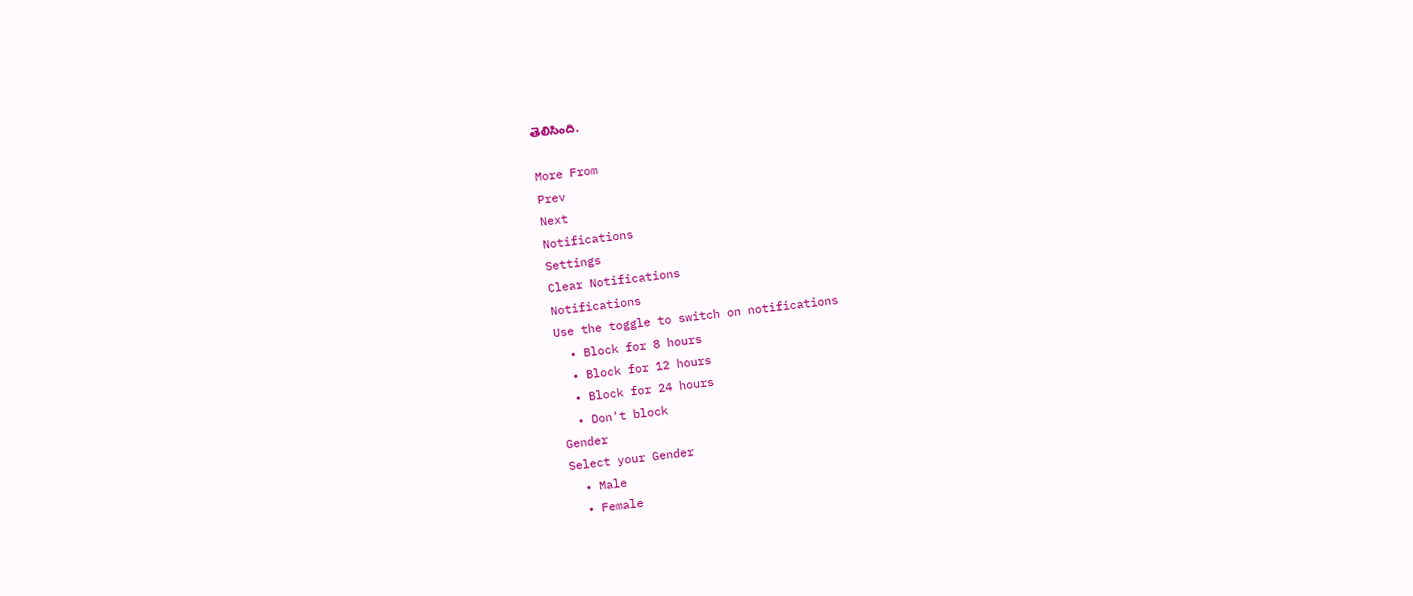తెలిసింది.

More From
Prev
Next
Notifications
Settings
Clear Notifications
Notifications
Use the toggle to switch on notifications
  • Block for 8 hours
  • Block for 12 hours
  • Block for 24 hours
  • Don't block
Gender
Select your Gender
  • Male
  • Female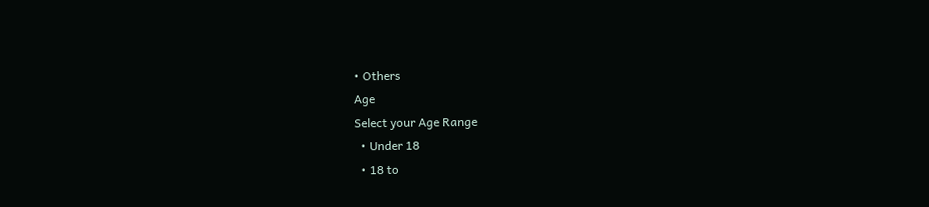• Others
Age
Select your Age Range
  • Under 18
  • 18 to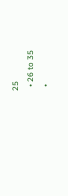25
  • 26 to 35
  •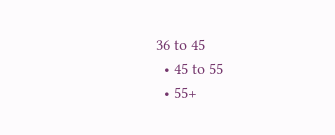36 to 45
  • 45 to 55
  • 55+